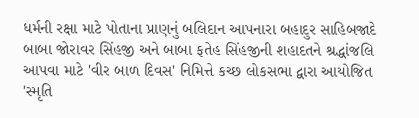ધર્મની રક્ષા માટે પોતાના પ્રાણનું બલિદાન આપનારા બહાદુર સાહિબજાદે બાબા જોરાવર સિંહજી અને બાબા ફતેહ સિંહજીની શહાદતને શ્રદ્ધાંજલિ આપવા માટે 'વીર બાળ દિવસ' નિમિત્તે કચ્છ લોકસભા દ્વારા આયોજિત 'સ્મૃતિ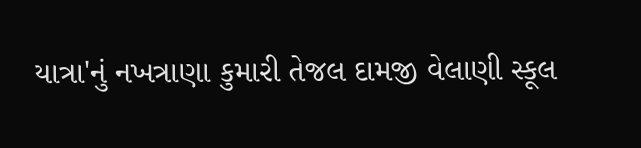યાત્રા'નું નખત્રાણા કુમારી તેજલ દામજી વેલાણી સ્કૂલ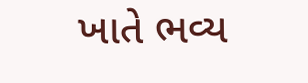ખાતે ભવ્ય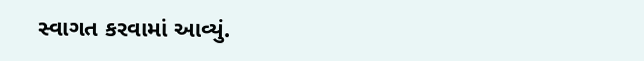સ્વાગત કરવામાં આવ્યું.